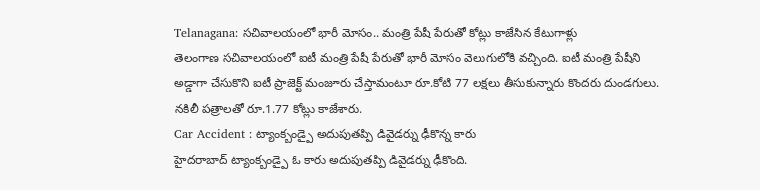Telanagana: సచివాలయంలో భారీ మోసం.. మంత్రి పేషీ పేరుతో కోట్లు కాజేసిన కేటుగాళ్లు
తెలంగాణ సచివాలయంలో ఐటీ మంత్రి పేషీ పేరుతో భారీ మోసం వెలుగులోకి వచ్చింది. ఐటీ మంత్రి పేషీని అడ్డాగా చేసుకొని ఐటీ ప్రాజెక్ట్ మంజూరు చేస్తామంటూ రూ.కోటి 77 లక్షలు తీసుకున్నారు కొందరు దుండగులు. నకిలీ పత్రాలతో రూ.1.77 కోట్లు కాజేశారు.
Car Accident : ట్యాంక్బండ్పై అదుపుతప్పి డివైడర్ను ఢీకొన్న కారు
హైదరాబాద్ ట్యాంక్బండ్పై ఓ కారు అదుపుతప్పి డివైడర్ను ఢీకొంది.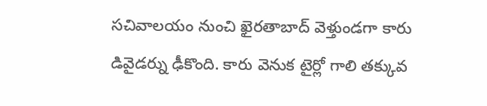సచివాలయం నుంచి ఖైరతాబాద్ వెళ్తుండగా కారు డివైడర్ను ఢీకొంది. కారు వెనుక టైర్లో గాలి తక్కువ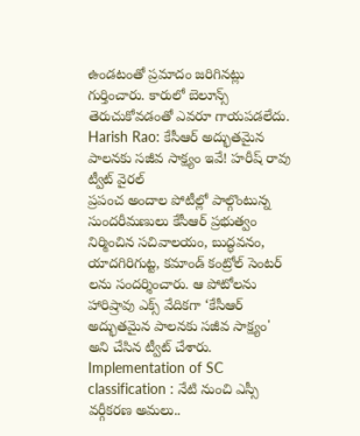ఉండటంతో ప్రమాదం జరిగినట్లు గుర్తించారు. కారులో బెలూన్స్ తెరుచుకోవడంతో ఎవరూ గాయపడలేదు.
Harish Rao: కేసీఆర్ అద్భుతమైన పాలనకు సజీవ సాక్ష్యం ఇవే! హరీష్ రావు ట్వీట్ వైరల్
ప్రపంచ అందాల పోటీల్లో పాల్గొంటున్న సుందరీమణులు కేసీఆర్ ప్రభుత్వం నిర్మించిన సచివాలయం, బుద్ధవనం, యాదగిరిగుట్ట, కమాండ్ కంట్రోల్ సెంటర్ లను సందర్శించారు. ఆ పోటోలను హారిష్రావు ఎక్స్ వేదికగా ‘కేసీఆర్ అద్భుతమైన పాలనకు సజీవ సాక్ష్యం' అని చేసిన ట్వీట్ చేశారు.
Implementation of SC classification : నేటి నుంచి ఎస్సీ వర్గీకరణ అమలు..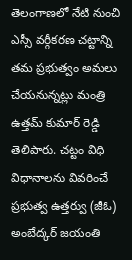తెలంగాణలో నేటి నుంచి ఎస్సీ వర్గీకరణ చట్టాన్ని తమ ప్రభుత్వం అమలు చేయనున్నట్లు మంత్రి ఉత్తమ్ కుమార్ రెడ్డి తెలిపారు. చట్టం విధి విధానాలను వివరించే ప్రభుత్వ ఉత్తర్వు (జీఓ) అంబేద్కర్ జయంతి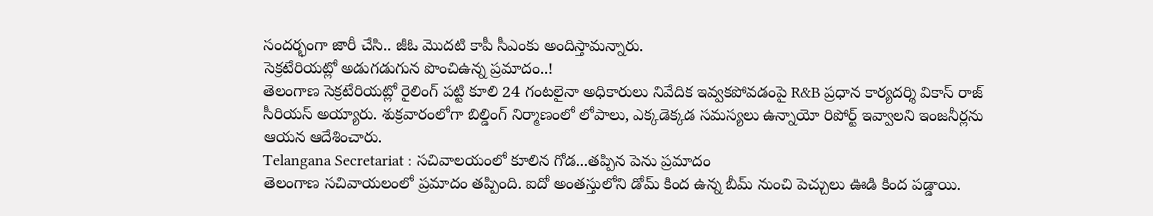సందర్భంగా జారీ చేసి.. జీఓ మొదటి కాపీ సీఎంకు అందిస్తామన్నారు.
సెక్రటేరియట్లో అడుగడుగున పొంచిఉన్న ప్రమాదం..!
తెలంగాణ సెక్రటేరియట్లో రైలింగ్ పట్టి కూలి 24 గంటలైనా అధికారులు నివేదిక ఇవ్వకపోవడంపై R&B ప్రధాన కార్యదర్శి వికాస్ రాజ్ సీరియస్ అయ్యారు. శుక్రవారంలోగా బిల్డింగ్ నిర్మాణంలో లోపాలు, ఎక్కడెక్కడ సమస్యలు ఉన్నాయో రిపోర్ట్ ఇవ్వాలని ఇంజనీర్లను ఆయన ఆదేశించారు.
Telangana Secretariat : సచివాలయంలో కూలిన గోడ...తప్పిన పెను ప్రమాదం
తెలంగాణ సచివాయలంలో ప్రమాదం తప్పింది. ఐదో అంతస్తులోని డోమ్ కింద ఉన్న బీమ్ నుంచి పెచ్చులు ఊడి కింద పడ్డాయి.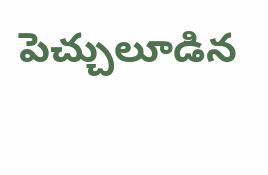పెచ్చులూడిన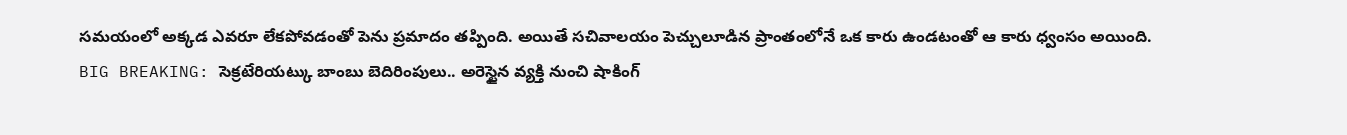సమయంలో అక్కడ ఎవరూ లేకపోవడంతో పెను ప్రమాదం తప్పింది. అయితే సచివాలయం పెచ్చులూడిన ప్రాంతంలోనే ఒక కారు ఉండటంతో ఆ కారు ధ్వంసం అయింది.
BIG BREAKING: సెక్రటేరియట్కు బాంబు బెదిరింపులు.. అరెస్టైన వ్యక్తి నుంచి షాకింగ్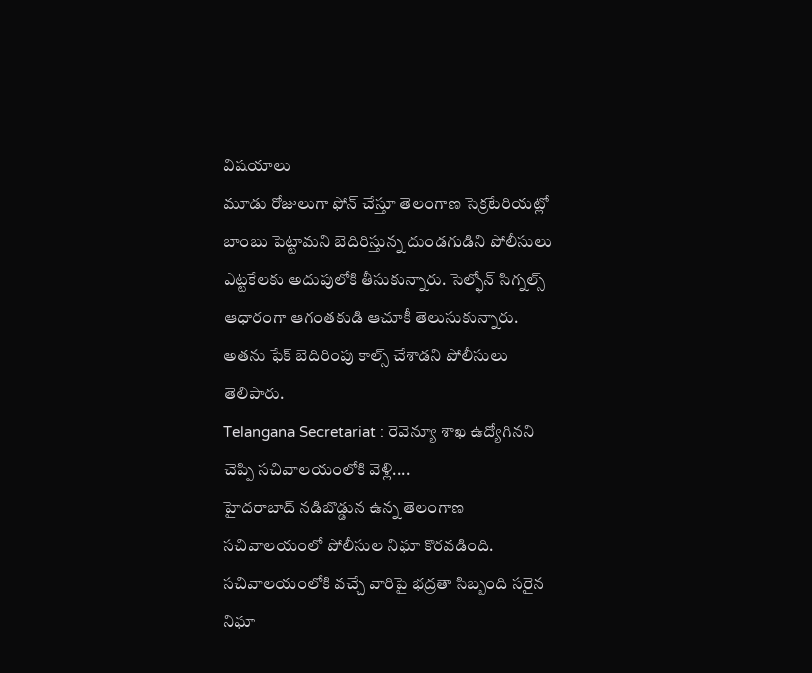విషయాలు
మూడు రోజులుగా ఫోన్ చేస్తూ తెలంగాణ సెక్రటేరియట్లో బాంబు పెట్టామని బెదిరిస్తున్న దుండగుడిని పోలీసులు ఎట్టకేలకు అదుపులోకి తీసుకున్నారు. సెల్ఫోన్ సిగ్నల్స్ ఆధారంగా ఆగంతకుడి ఆచూకీ తెలుసుకున్నారు. అతను ఫేక్ బెదిరింపు కాల్స్ చేశాడని పోలీసులు తెలిపారు.
Telangana Secretariat : రెవెన్యూ శాఖ ఉద్యోగినని చెప్పి సచివాలయంలోకి వెళ్లి....
హైదరాబాద్ నడిబొడ్డున ఉన్న తెలంగాణ సచివాలయంలో పోలీసుల నిఘా కొరవడింది. సచివాలయంలోకి వచ్చే వారిపై భద్రతా సిబ్బంది సరైన నిఘా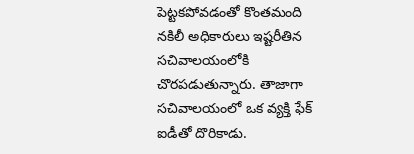పెట్టకపోవడంతో కొంతమంది నకిలీ అధికారులు ఇష్టరీతిన సచివాలయంలోకి చొరపడుతున్నారు. తాజాగా సచివాలయంలో ఒక వ్యక్తి ఫేక్ ఐడీతో దొరికాడు.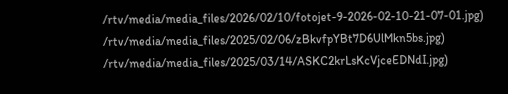/rtv/media/media_files/2026/02/10/fotojet-9-2026-02-10-21-07-01.jpg)
/rtv/media/media_files/2025/02/06/zBkvfpYBt7D6UlMkn5bs.jpg)
/rtv/media/media_files/2025/03/14/ASKC2krLsKcVjceEDNdI.jpg)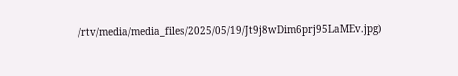/rtv/media/media_files/2025/05/19/Jt9j8wDim6prj95LaMEv.jpg)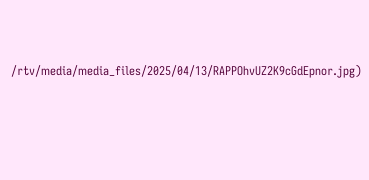/rtv/media/media_files/2025/04/13/RAPPOhvUZ2K9cGdEpnor.jpg)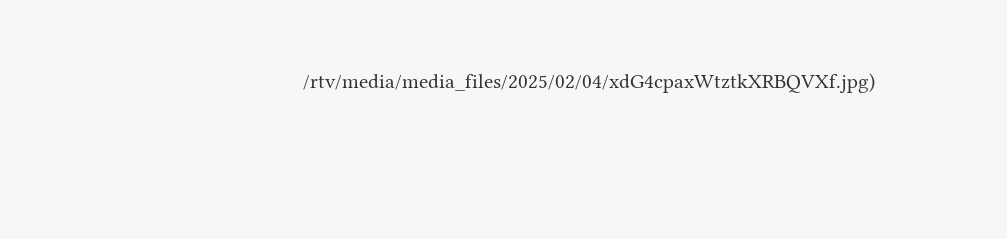/rtv/media/media_files/2025/02/04/xdG4cpaxWtztkXRBQVXf.jpg)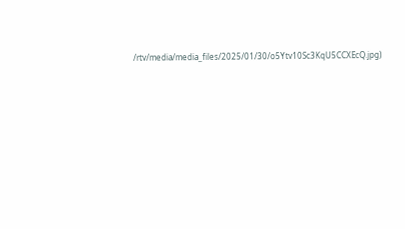/rtv/media/media_files/2025/01/30/o5Ytv10Sc3KqU5CCXEcQ.jpg)